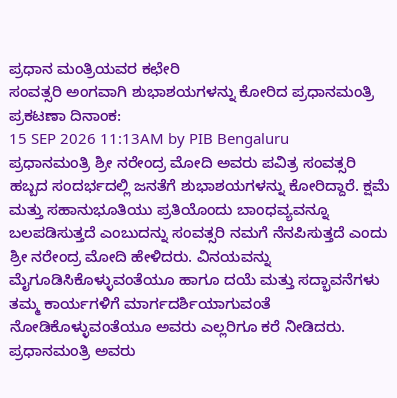ಪ್ರಧಾನ ಮಂತ್ರಿಯವರ ಕಛೇರಿ
ಸಂವತ್ಸರಿ ಅಂಗವಾಗಿ ಶುಭಾಶಯಗಳನ್ನು ಕೋರಿದ ಪ್ರಧಾನಮಂತ್ರಿ
ಪ್ರಕಟಣಾ ದಿನಾಂಕ:
15 SEP 2026 11:13AM by PIB Bengaluru
ಪ್ರಧಾನಮಂತ್ರಿ ಶ್ರೀ ನರೇಂದ್ರ ಮೋದಿ ಅವರು ಪವಿತ್ರ ಸಂವತ್ಸರಿ ಹಬ್ಬದ ಸಂದರ್ಭದಲ್ಲಿ ಜನತೆಗೆ ಶುಭಾಶಯಗಳನ್ನು ಕೋರಿದ್ದಾರೆ. ಕ್ಷಮೆ ಮತ್ತು ಸಹಾನುಭೂತಿಯು ಪ್ರತಿಯೊಂದು ಬಾಂಧವ್ಯವನ್ನೂ ಬಲಪಡಿಸುತ್ತದೆ ಎಂಬುದನ್ನು ಸಂವತ್ಸರಿ ನಮಗೆ ನೆನಪಿಸುತ್ತದೆ ಎಂದು ಶ್ರೀ ನರೇಂದ್ರ ಮೋದಿ ಹೇಳಿದರು. ವಿನಯವನ್ನು ಮೈಗೂಡಿಸಿಕೊಳ್ಳುವಂತೆಯೂ ಹಾಗೂ ದಯೆ ಮತ್ತು ಸದ್ಭಾವನೆಗಳು ತಮ್ಮ ಕಾರ್ಯಗಳಿಗೆ ಮಾರ್ಗದರ್ಶಿಯಾಗುವಂತೆ ನೋಡಿಕೊಳ್ಳುವಂತೆಯೂ ಅವರು ಎಲ್ಲರಿಗೂ ಕರೆ ನೀಡಿದರು.
ಪ್ರಧಾನಮಂತ್ರಿ ಅವರು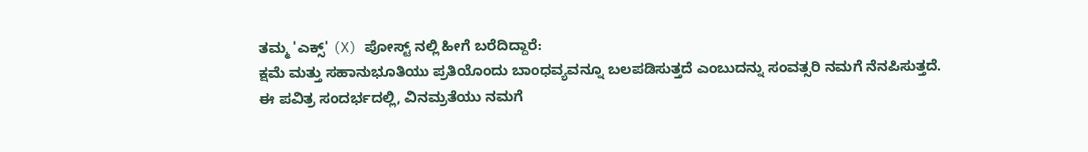ತಮ್ಮ 'ಎಕ್ಸ್' (X) ಪೋಸ್ಟ್ ನಲ್ಲಿ ಹೀಗೆ ಬರೆದಿದ್ದಾರೆ:
ಕ್ಷಮೆ ಮತ್ತು ಸಹಾನುಭೂತಿಯು ಪ್ರತಿಯೊಂದು ಬಾಂಧವ್ಯವನ್ನೂ ಬಲಪಡಿಸುತ್ತದೆ ಎಂಬುದನ್ನು ಸಂವತ್ಸರಿ ನಮಗೆ ನೆನಪಿಸುತ್ತದೆ.
ಈ ಪವಿತ್ರ ಸಂದರ್ಭದಲ್ಲಿ, ವಿನಮ್ರತೆಯು ನಮಗೆ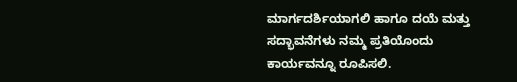ಮಾರ್ಗದರ್ಶಿಯಾಗಲಿ ಹಾಗೂ ದಯೆ ಮತ್ತು ಸದ್ಭಾವನೆಗಳು ನಮ್ಮ ಪ್ರತಿಯೊಂದು ಕಾರ್ಯವನ್ನೂ ರೂಪಿಸಲಿ.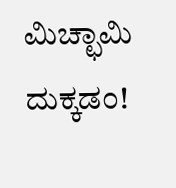ಮಿಚ್ಛಾಮಿ ದುಕ್ಕಡಂ!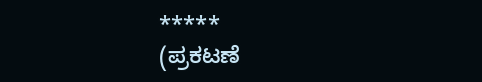*****
(ಪ್ರಕಟಣೆ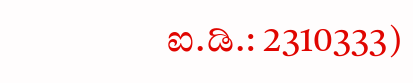ಐ.ಡಿ.: 2310333)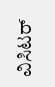ವಿಸಿಟರ್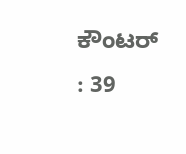ಕೌಂಟರ್ : 39